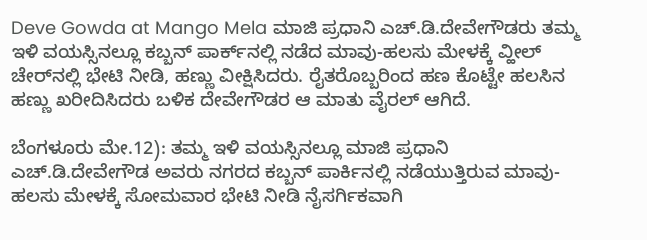Deve Gowda at Mango Mela ಮಾಜಿ ಪ್ರಧಾನಿ ಎಚ್‌.ಡಿ.ದೇವೇಗೌಡರು ತಮ್ಮ ಇಳಿ ವಯಸ್ಸಿನಲ್ಲೂ ಕಬ್ಬನ್ ಪಾರ್ಕ್‌ನಲ್ಲಿ ನಡೆದ ಮಾವು-ಹಲಸು ಮೇಳಕ್ಕೆ ವ್ಹೀಲ್‌ ಚೇರ್‌ನಲ್ಲಿ ಭೇಟಿ ನೀಡಿ, ಹಣ್ಣು ವೀಕ್ಷಿಸಿದರು. ರೈತರೊಬ್ಬರಿಂದ ಹಣ ಕೊಟ್ಟೇ ಹಲಸಿನ ಹಣ್ಣು ಖರೀದಿಸಿದರು ಬಳಿಕ ದೇವೇಗೌಡರ ಆ ಮಾತು ವೈರಲ್ ಆಗಿದೆ.

ಬೆಂಗಳೂರು ಮೇ.12): ತಮ್ಮ ಇಳಿ ವಯಸ್ಸಿನಲ್ಲೂ ಮಾಜಿ ಪ್ರಧಾನಿ ಎಚ್‌.ಡಿ.ದೇವೇಗೌಡ ಅವರು ನಗರದ ಕಬ್ಬನ್ ಪಾರ್ಕಿನಲ್ಲಿ ನಡೆಯುತ್ತಿರುವ ಮಾವು-ಹಲಸು ಮೇಳಕ್ಕೆ ಸೋಮವಾರ ಭೇಟಿ ನೀಡಿ ನೈಸರ್ಗಿಕವಾಗಿ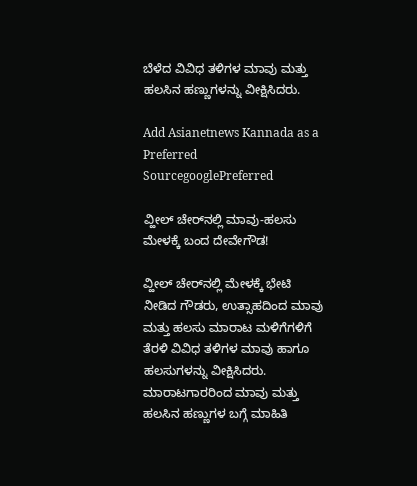ಬೆಳೆದ ವಿವಿಧ ತಳಿಗಳ ಮಾವು ಮತ್ತು ಹಲಸಿನ ಹಣ್ಣುಗಳನ್ನು ವೀಕ್ಷಿಸಿದರು.

Add Asianetnews Kannada as a Preferred SourcegooglePreferred

ವ್ಹೀಲ್ ಚೇರ್‌ನಲ್ಲಿ ಮಾವು-ಹಲಸು ಮೇಳಕ್ಕೆ ಬಂದ ದೇವೇಗೌಡ!

ವ್ಹೀಲ್‌ ಚೇರ್‌ನಲ್ಲಿ ಮೇಳಕ್ಕೆ ಭೇಟಿ ನೀಡಿದ ಗೌಡರು, ಉತ್ಸಾಹದಿಂದ ಮಾವು ಮತ್ತು ಹಲಸು ಮಾರಾಟ ಮಳಿಗೆಗಳಿಗೆ ತೆರಳಿ ವಿವಿಧ ತಳಿಗಳ ಮಾವು ಹಾಗೂ ಹಲಸುಗಳನ್ನು ವೀಕ್ಷಿಸಿದರು. ಮಾರಾಟಗಾರರಿಂದ ಮಾವು ಮತ್ತು ಹಲಸಿನ ಹಣ್ಣುಗಳ ಬಗ್ಗೆ ಮಾಹಿತಿ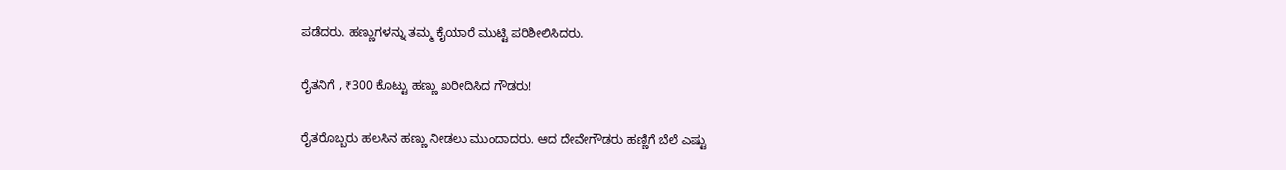ಪಡೆದರು. ಹಣ್ಣುಗಳನ್ನು ತಮ್ಮ ಕೈಯಾರೆ ಮುಟ್ಟಿ ಪರಿಶೀಲಿಸಿದರು.

ರೈತನಿಗೆ , ₹300 ಕೊಟ್ಟು ಹಣ್ಣು ಖರೀದಿಸಿದ ಗೌಡರು!

ರೈತರೊಬ್ಬರು ಹಲಸಿನ ಹಣ್ಣು ನೀಡಲು ಮುಂದಾದರು. ಆದ ದೇವೇಗೌಡರು ಹಣ್ಣಿಗೆ ಬೆಲೆ ಎಷ್ಟು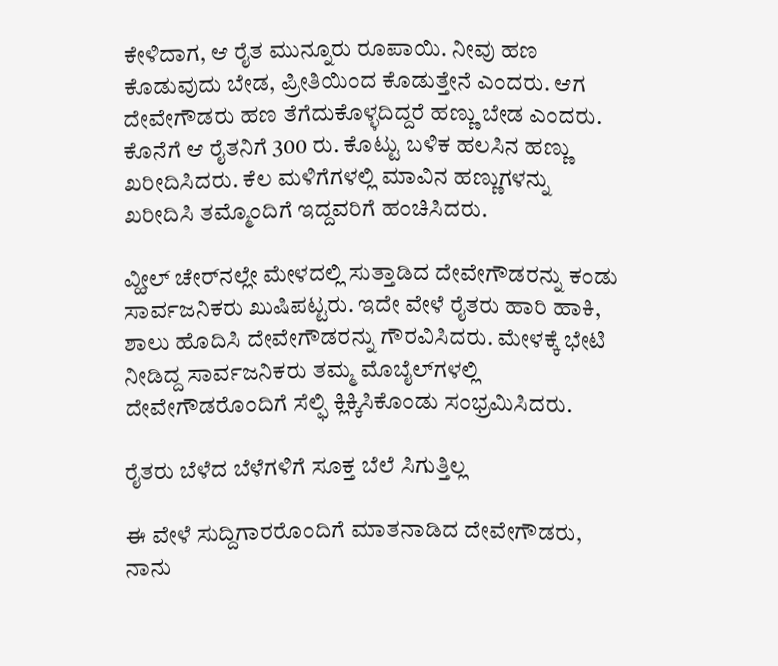ಕೇಳಿದಾಗ, ಆ ರೈತ ಮುನ್ನೂರು ರೂಪಾಯಿ. ನೀವು ಹಣ ಕೊಡುವುದು ಬೇಡ, ಪ್ರೀತಿಯಿಂದ ಕೊಡುತ್ತೇನೆ ಎಂದರು. ಆಗ ದೇವೇಗೌಡರು ಹಣ ತೆಗೆದುಕೊಳ್ಳದಿದ್ದರೆ ಹಣ್ಣು ಬೇಡ ಎಂದರು. ಕೊನೆಗೆ ಆ ರೈತನಿಗೆ 300 ರು. ಕೊಟ್ಟು ಬಳಿಕ ಹಲಸಿನ ಹಣ್ಣು ಖರೀದಿಸಿದರು. ಕೆಲ ಮಳಿಗೆಗಳಲ್ಲಿ ಮಾವಿನ ಹಣ್ಣುಗಳನ್ನು ಖರೀದಿಸಿ ತಮ್ಮೊಂದಿಗೆ ಇದ್ದವರಿಗೆ ಹಂಚಿಸಿದರು.

ವ್ಹೀಲ್‌ ಚೇರ್‌ನಲ್ಲೇ ಮೇಳದಲ್ಲಿ ಸುತ್ತಾಡಿದ ದೇವೇಗೌಡರನ್ನು ಕಂಡು ಸಾರ್ವಜನಿಕರು ಖುಷಿಪಟ್ಟರು. ಇದೇ ವೇಳೆ ರೈತರು ಹಾರಿ ಹಾಕಿ, ಶಾಲು ಹೊದಿಸಿ ದೇವೇಗೌಡರನ್ನು ಗೌರವಿಸಿದರು. ಮೇಳಕ್ಕೆ ಭೇಟಿ ನೀಡಿದ್ದ ಸಾರ್ವಜನಿಕರು ತಮ್ಮ ಮೊಬೈಲ್‌ಗಳಲ್ಲಿ ದೇವೇಗೌಡರೊಂದಿಗೆ ಸೆಲ್ಫಿ ಕ್ಲಿಕ್ಕಿಸಿಕೊಂಡು ಸಂಭ್ರಮಿಸಿದರು.

ರೈತರು ಬೆಳೆದ ಬೆಳೆಗಳಿಗೆ ಸೂಕ್ತ ಬೆಲೆ ಸಿಗುತ್ತಿಲ್ಲ

ಈ ವೇಳೆ ಸುದ್ದಿಗಾರರೊಂದಿಗೆ ಮಾತನಾಡಿದ ದೇವೇಗೌಡರು, ನಾನು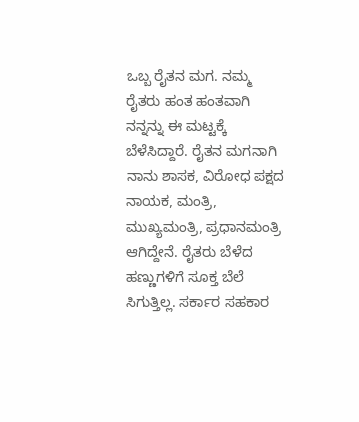ಒಬ್ಬ ರೈತನ ಮಗ. ನಮ್ಮ ರೈತರು ಹಂತ ಹಂತವಾಗಿ ನನ್ನನ್ನು ಈ ಮಟ್ಟಕ್ಕೆ ಬೆಳೆಸಿದ್ದಾರೆ. ರೈತನ ಮಗನಾಗಿ ನಾನು ಶಾಸಕ, ವಿರೋಧ ಪಕ್ಷದ ನಾಯಕ, ಮಂತ್ರಿ, ಮುಖ್ಯಮಂತ್ರಿ, ಪ್ರಧಾನಮಂತ್ರಿ ಆಗಿದ್ದೇನೆ. ರೈತರು ಬೆಳೆದ ಹಣ್ಣುಗಳಿಗೆ ಸೂಕ್ತ ಬೆಲೆ ಸಿಗುತ್ತಿಲ್ಲ. ಸರ್ಕಾರ ಸಹಕಾರ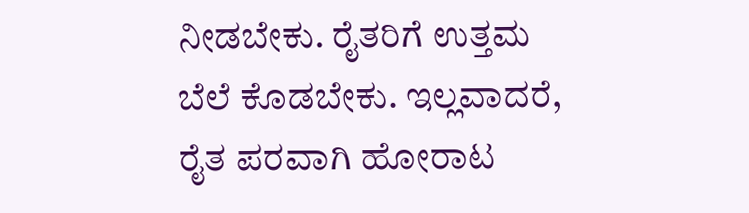ನೀಡಬೇಕು. ರೈತರಿಗೆ ಉತ್ತಮ ಬೆಲೆ ಕೊಡಬೇಕು. ಇಲ್ಲವಾದರೆ, ರೈತ ಪರವಾಗಿ ಹೋರಾಟ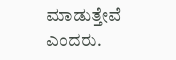ಮಾಡುತ್ತೇವೆ ಎಂದರು.